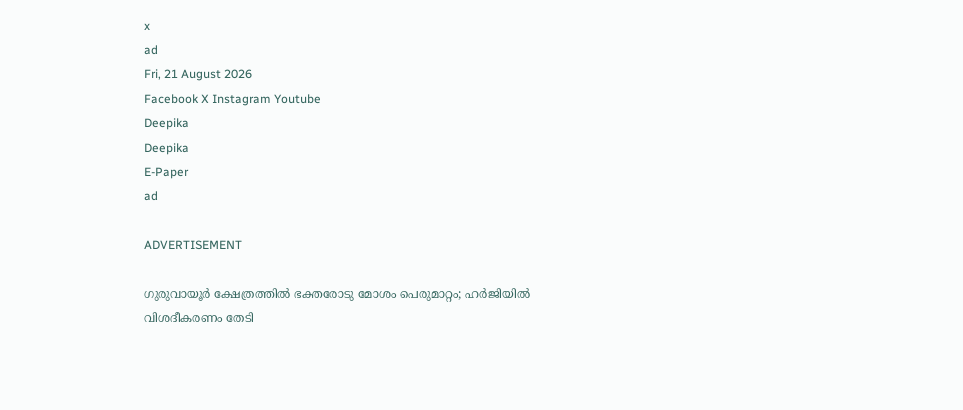x
ad
Fri, 21 August 2026
Facebook X Instagram Youtube
Deepika
Deepika
E-Paper
ad

ADVERTISEMENT

ഗുരുവായൂര്‍ ക്ഷേത്രത്തില്‍ ഭക്തരോടു മോശം പെരുമാറ്റം; ഹര്‍ജിയിൽ വിശദീകരണം തേടി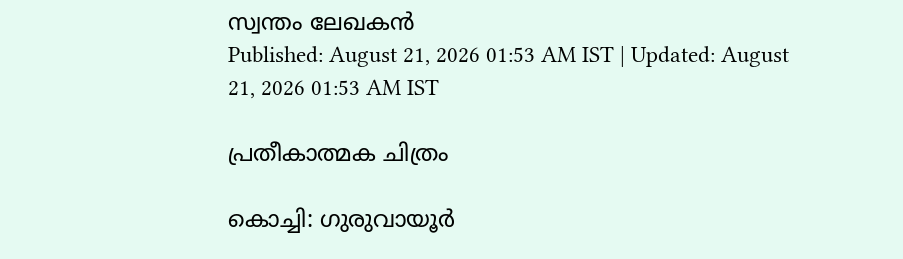സ്വന്തം ലേഖകൻ
Published: August 21, 2026 01:53 AM IST | Updated: August 21, 2026 01:53 AM IST

പ്രതീകാത്മക ചിത്രം

കൊച്ചി: ഗുരുവായൂര്‍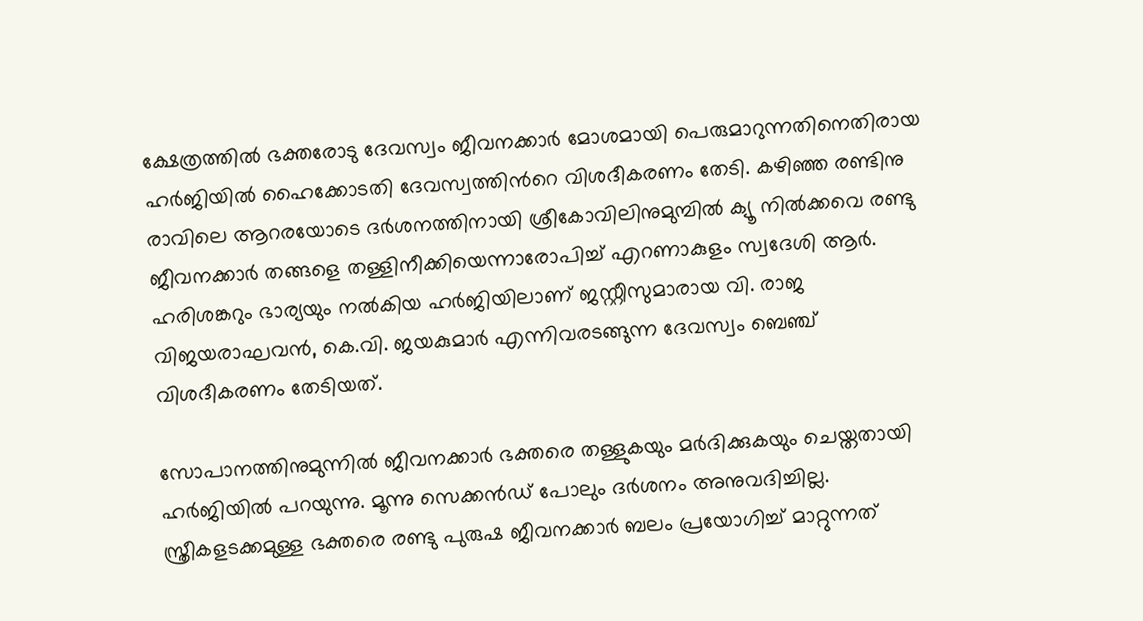ക്ഷേത്രത്തില്‍ ഭക്തരോടു ദേവസ്വം ജീവനക്കാര്‍ മോശമായി പെരുമാറുന്നതിനെതിരായ ഹര്‍ജിയില്‍ ഹൈക്കോടതി ദേവസ്വത്തിന്‍റെ വിശദീകരണം തേടി. കഴിഞ്ഞ രണ്ടിനു രാവിലെ ആറരയോടെ ദര്‍ശനത്തിനായി ശ്രീകോവിലിനുമുമ്പില്‍ ക്യൂ നില്‍ക്കവെ രണ്ടു ജീവനക്കാര്‍ തങ്ങളെ തള്ളിനീക്കിയെന്നാരോപിച്ച് എറണാകുളം സ്വദേശി ആര്‍. ഹരിശങ്കറും ഭാര്യയും നല്‍കിയ ഹര്‍ജിയിലാണ് ജസ്റ്റീസുമാരായ വി. രാജ വിജയരാഘവന്‍, കെ.വി. ജയകുമാര്‍ എന്നിവരടങ്ങുന്ന ദേവസ്വം ബെഞ്ച് വിശദീകരണം തേടിയത്.

സോപാനത്തിനുമുന്നില്‍ ജീവനക്കാര്‍ ഭക്തരെ തള്ളുകയും മര്‍ദിക്കുകയും ചെയ്തതായി ഹര്‍ജിയില്‍ പറയുന്നു. മൂന്നു സെക്കന്‍ഡ് പോലും ദര്‍ശനം അനുവദിച്ചില്ല. സ്ത്രീകളടക്കമുള്ള ഭക്തരെ രണ്ടു പുരുഷ ജീവനക്കാര്‍ ബലം പ്രയോഗിച്ച് മാറ്റുന്നത്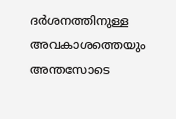ദര്‍ശനത്തിനുള്ള അവകാശത്തെയും അന്തസോടെ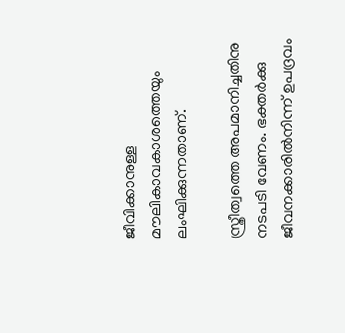ജീവിക്കാനുള്ള മൗലികാവകാശത്തെയും ലംഘിക്കുന്നതാണ്.

സ്ത്രീത്വത്തെ അപമാനിച്ചതിനു നടപടി വേണം. ഭക്തര്‍ക്കു ജീവനക്കാരില്‍നിന്ന് ഉപദ്രവം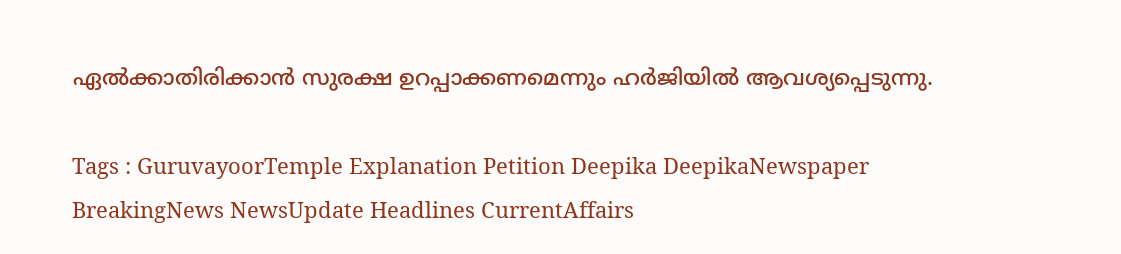ഏല്‍ക്കാതിരിക്കാന്‍ സുരക്ഷ ഉറപ്പാക്കണമെന്നും ഹര്‍ജിയില്‍ ആവശ്യപ്പെടുന്നു.

Tags : GuruvayoorTemple Explanation Petition Deepika DeepikaNewspaper BreakingNews NewsUpdate Headlines CurrentAffairs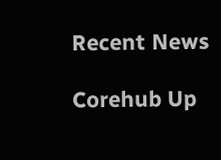Recent News

Corehub Up